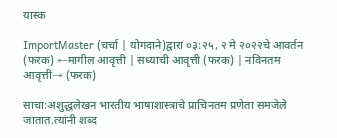यास्क

ImportMaster (चर्चा | योगदाने)द्वारा ०३:२५, २ मे २०२२चे आवर्तन
(फरक) ←मागील आवृत्ती | सध्याची आवृत्ती (फरक) | नविनतम आवृत्ती→ (फरक)

साचा:अशुद्धलेखन भारतीय भाषाशास्त्राचे प्राचिनतम प्रणेता समजेले जातात.त्यांनी शब्द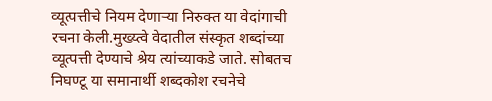व्यूत्पत्तीचे नियम देणाऱ्या निरुक्त या वेदांगाची रचना केली.मुख्य्त्वे वेदातील संस्कृत शब्दांच्या व्यूत्पत्ती देण्याचे श्रेय त्यांच्याकडे जाते. सोबतच निघण्टू या समानार्थी शब्दकोश रचनेचे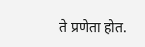ते प्रणेता होत.